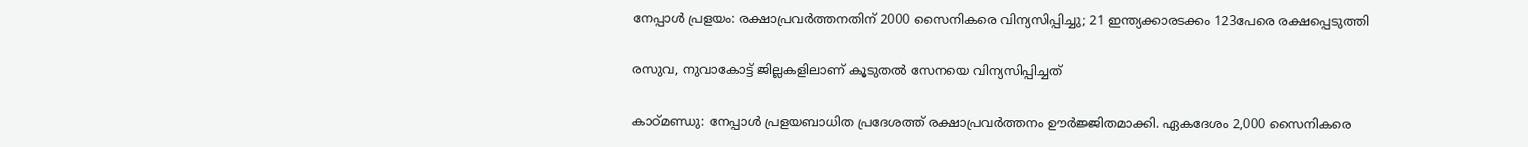നേപ്പാൾ പ്രളയം: രക്ഷാപ്രവർത്തനതിന് 2000 സൈനികരെ വിന്യസിപ്പിച്ചു; 21 ഇന്ത്യക്കാരടക്കം 123പേരെ രക്ഷപ്പെടുത്തി

രസുവ, നുവാകോട്ട് ജില്ലകളിലാണ് കൂടുതല്‍ സേനയെ വിന്യസിപ്പിച്ചത്

കാഠ്മണ്ഡു: നേപ്പാള്‍ പ്രളയബാധിത പ്രദേശത്ത് രക്ഷാപ്രവര്‍ത്തനം ഊര്‍ജ്ജിതമാക്കി. ഏകദേശം 2,000 സൈനികരെ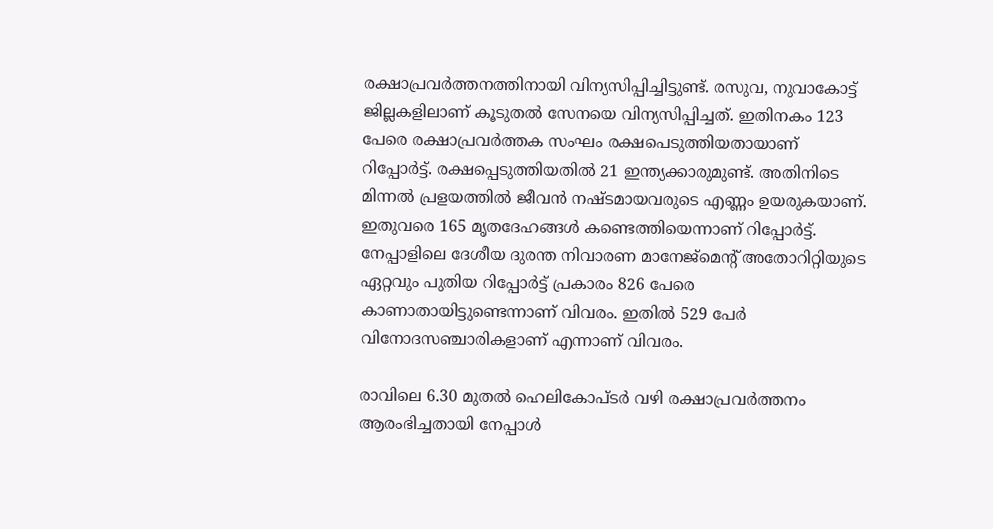രക്ഷാപ്രവര്‍ത്തനത്തിനായി വിന്യസിപ്പിച്ചിട്ടുണ്ട്. രസുവ, നുവാകോട്ട് ജില്ലകളിലാണ് കൂടുതല്‍ സേനയെ വിന്യസിപ്പിച്ചത്. ഇതിനകം 123 പേരെ രക്ഷാപ്രവര്‍ത്തക സംഘം രക്ഷപെടുത്തിയതായാണ് റിപ്പോര്‍ട്ട്. രക്ഷപ്പെടുത്തിയതില്‍ 21 ഇന്ത്യക്കാരുമുണ്ട്. അതിനിടെ മിന്നല്‍ പ്രളയത്തില്‍ ജീവന്‍ നഷ്ടമായവരുടെ എണ്ണം ഉയരുകയാണ്. ഇതുവരെ 165 മൃതദേഹങ്ങള്‍ കണ്ടെത്തിയെന്നാണ് റിപ്പോര്‍ട്ട്. നേപ്പാളിലെ ദേശീയ ദുരന്ത നിവാരണ മാനേജ്‌മെന്റ് അതോറിറ്റിയുടെ ഏറ്റവും പുതിയ റിപ്പോർട്ട് പ്രകാരം 826 പേരെ കാണാതായിട്ടുണ്ടെന്നാണ് വിവരം. ഇതിൽ 529 പേർ വിനോദസഞ്ചാരികളാണ് എന്നാണ് വിവരം.

രാവിലെ 6.30 മുതല്‍ ഹെലികോപ്ടര്‍ വഴി രക്ഷാപ്രവര്‍ത്തനം ആരംഭിച്ചതായി നേപ്പാള്‍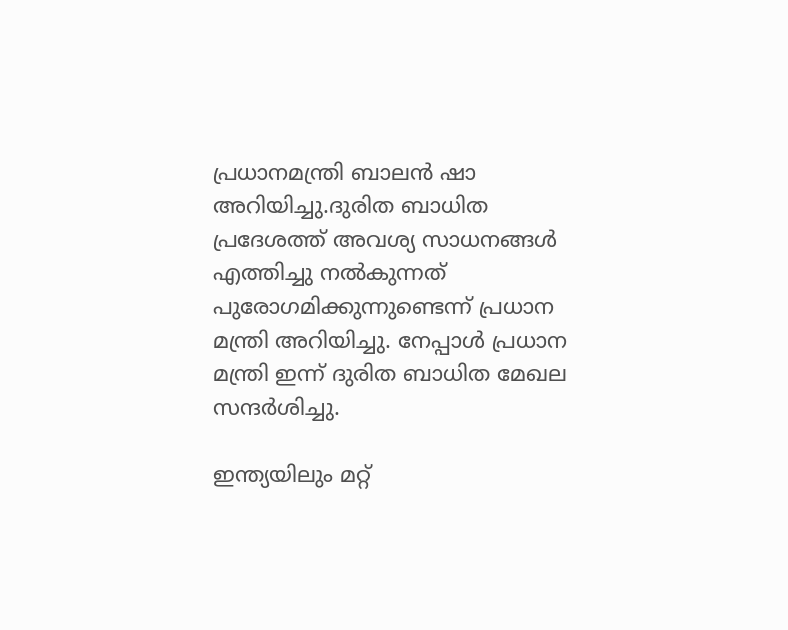പ്രധാനമന്ത്രി ബാലന്‍ ഷാ അറിയിച്ചു.ദുരിത ബാധിത പ്രദേശത്ത് അവശ്യ സാധനങ്ങള്‍ എത്തിച്ചു നല്‍കുന്നത് പുരോഗമിക്കുന്നുണ്ടെന്ന് പ്രധാന മന്ത്രി അറിയിച്ചു. നേപ്പാള്‍ പ്രധാന മന്ത്രി ഇന്ന് ദുരിത ബാധിത മേഖല സന്ദര്‍ശിച്ചു.

ഇന്ത്യയിലും മറ്റ്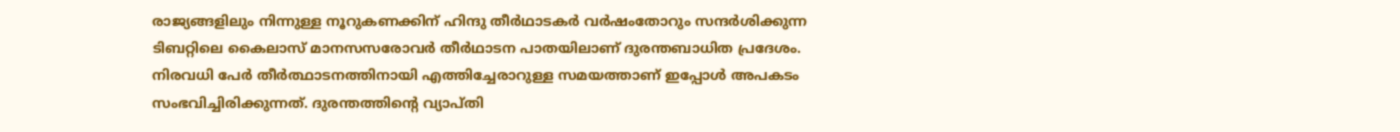രാജ്യങ്ങളിലും നിന്നുള്ള നൂറുകണക്കിന് ഹിന്ദു തീർഥാടകർ വർഷംതോറും സന്ദർശിക്കുന്ന ടിബറ്റിലെ കൈലാസ് മാനസസരോവർ തീർഥാടന പാതയിലാണ് ദുരന്തബാധിത പ്രദേശം. നിരവധി പേർ തീർത്ഥാടനത്തിനായി എത്തിച്ചേരാറുള്ള സമയത്താണ് ഇപ്പോൾ അപകടം സംഭവിച്ചിരിക്കുന്നത്. ദുരന്തത്തിന്റെ വ്യാപ്തി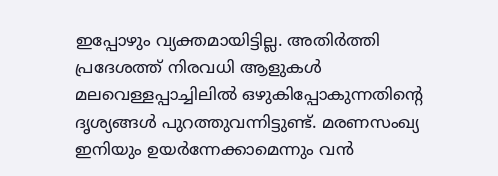ഇപ്പോഴും വ്യക്തമായിട്ടില്ല. അതിർത്തി പ്രദേശത്ത് നിരവധി ആളുകൾ മലവെള്ളപ്പാച്ചിലിൽ ഒഴുകിപ്പോകുന്നതിന്റെ ദൃശ്യങ്ങൾ പുറത്തുവന്നിട്ടുണ്ട്. മരണസംഖ്യ ഇനിയും ഉയർന്നേക്കാമെന്നും വൻ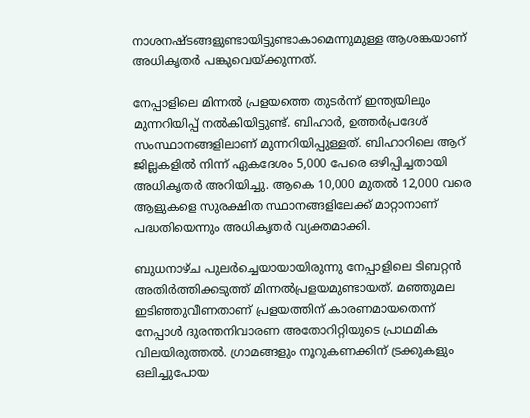നാശനഷ്ടങ്ങളുണ്ടായിട്ടുണ്ടാകാമെന്നുമുള്ള ആശങ്കയാണ് അധികൃതർ പങ്കുവെയ്ക്കുന്നത്.

നേപ്പാളിലെ മിന്നൽ പ്രളയത്തെ തുടർന്ന് ഇന്ത്യയിലും മുന്നറിയിപ്പ് നൽകിയിട്ടുണ്ട്. ബിഹാർ, ഉത്തർപ്രദേശ് സംസ്ഥാനങ്ങളിലാണ് മുന്നറിയിപ്പുള്ളത്. ബിഹാറിലെ ആറ് ജില്ലകളിൽ നിന്ന് ഏകദേശം 5,000 പേരെ ഒഴിപ്പിച്ചതായി അധികൃതർ അറിയിച്ചു. ആകെ 10,000 മുതൽ 12,000 വരെ ആളുകളെ സുരക്ഷിത സ്ഥാനങ്ങളിലേക്ക് മാറ്റാനാണ് പദ്ധതിയെന്നും അധികൃതർ വ്യക്തമാക്കി.

ബുധനാഴ്ച പുലർച്ചെയായായിരുന്നു നേപ്പാളിലെ ടിബറ്റൻ അതിർത്തിക്കടുത്ത് മിന്നൽപ്രളയമുണ്ടായത്. മഞ്ഞുമല ഇടിഞ്ഞുവീണതാണ് പ്രളയത്തിന് കാരണമായതെന്ന് നേപ്പാൾ ദുരന്തനിവാരണ അതോറിറ്റിയുടെ പ്രാഥമിക വിലയിരുത്തൽ. ഗ്രാമങ്ങളും നൂറുകണക്കിന് ട്രക്കുകളും ഒലിച്ചുപോയ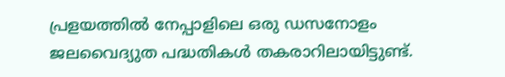പ്രളയത്തിൽ നേപ്പാളിലെ ഒരു ഡസനോളം ജലവൈദ്യുത പദ്ധതികൾ തകരാറിലായിട്ടുണ്ട്.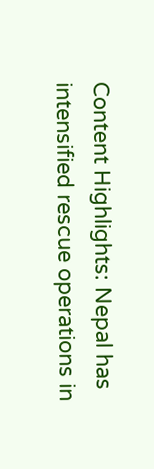Content Highlights: Nepal has intensified rescue operations in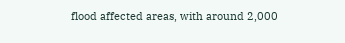flood affected areas, with around 2,000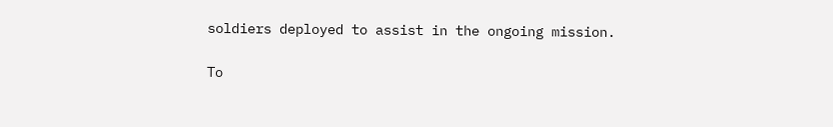soldiers deployed to assist in the ongoing mission.

To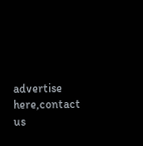advertise here,contact us